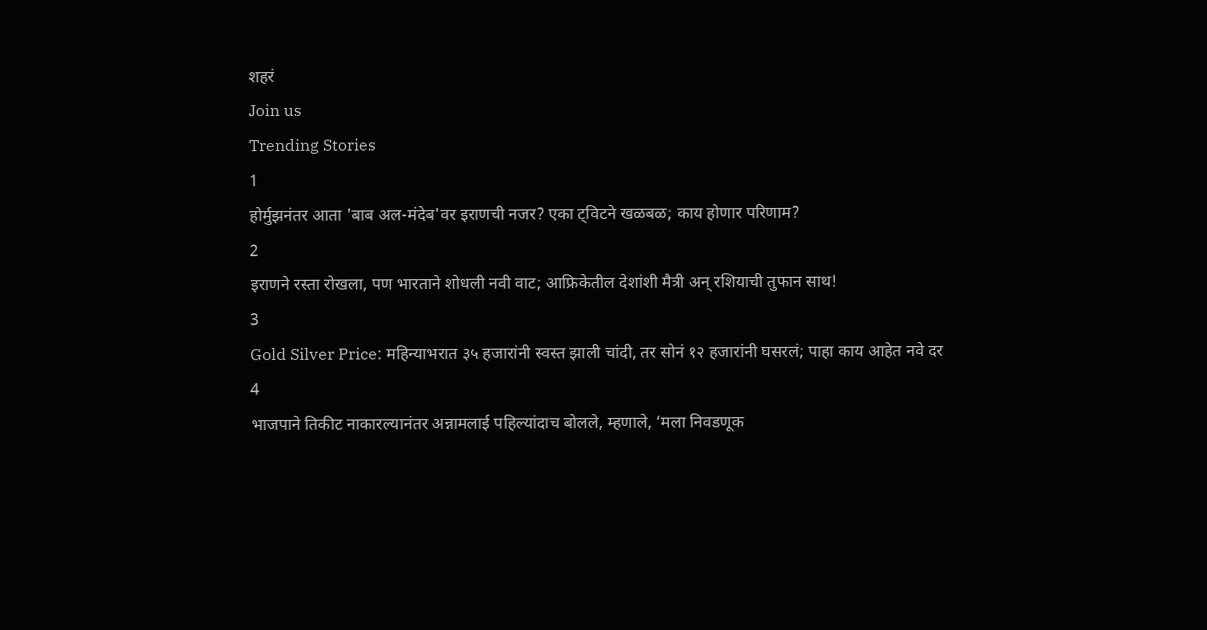शहरं
Join us
Trending Stories
1
होर्मुझनंतर आता 'बाब अल-मंदेब'वर इराणची नजर? एका ट्विटने खळबळ; काय होणार परिणाम?
2
इराणने रस्ता रोखला, पण भारताने शोधली नवी वाट; आफ्रिकेतील देशांशी मैत्री अन् रशियाची तुफान साथ!
3
Gold Silver Price: महिन्याभरात ३५ हजारांनी स्वस्त झाली चांदी, तर सोनं १२ हजारांनी घसरलं; पाहा काय आहेत नवे दर
4
भाजपाने तिकीट नाकारल्यानंतर अन्नामलाई पहिल्यांदाच बोलले, म्हणाले, ‘मला निवडणूक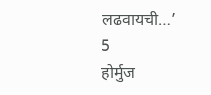लढवायची…’
5
होर्मुज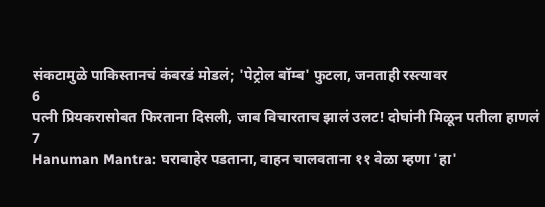संकटामुळे पाकिस्तानचं कंबरडं मोडलं; 'पेट्रोल बॉम्ब' फुटला, जनताही रस्त्यावर
6
पत्नी प्रियकरासोबत फिरताना दिसली, जाब विचारताच झालं उलट! दोघांनी मिळून पतीला हाणलं
7
Hanuman Mantra: घराबाहेर पडताना, वाहन चालवताना ११ वेळा म्हणा 'हा'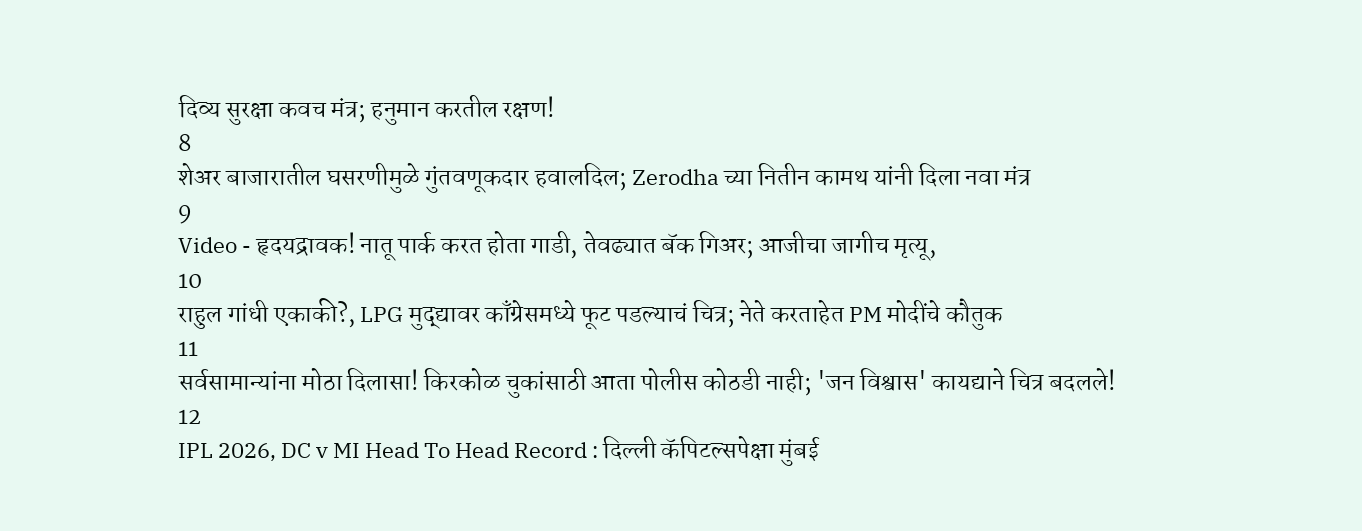दिव्य सुरक्षा कवच मंत्र; हनुमान करतील रक्षण!
8
शेअर बाजारातील घसरणीमुळे गुंतवणूकदार हवालदिल; Zerodha च्या नितीन कामथ यांनी दिला नवा मंत्र
9
Video - हृदयद्रावक! नातू पार्क करत होता गाडी, तेवढ्यात बॅक गिअर; आजीचा जागीच मृत्यू,
10
राहुल गांधी एकाकी?, LPG मुद्द्यावर काँग्रेसमध्ये फूट पडल्याचं चित्र; नेते करताहेत PM मोदींचे कौतुक
11
सर्वसामान्यांना मोठा दिलासा! किरकोळ चुकांसाठी आता पोलीस कोठडी नाही; 'जन विश्वास' कायद्याने चित्र बदलले!
12
IPL 2026, DC v MI Head To Head Record : दिल्ली कॅपिटल्सपेक्षा मुंबई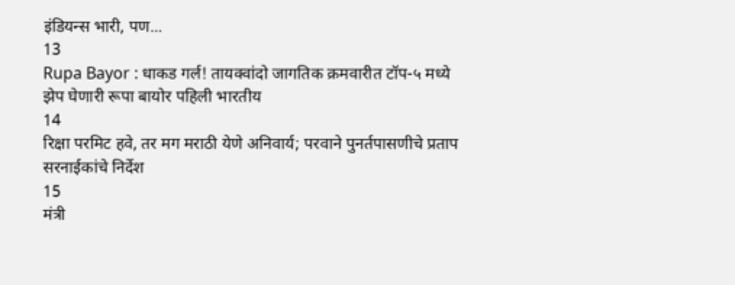इंडियन्स भारी, पण...
13
Rupa Bayor : धाकड गर्ल! तायक्वांदो जागतिक क्रमवारीत टॉप-५ मध्ये झेप घेणारी रूपा बायोर पहिली भारतीय
14
रिक्षा परमिट हवे, तर मग मराठी येणे अनिवार्य; परवाने पुनर्तपासणीचे प्रताप सरनाईकांचे निर्देश
15
मंत्री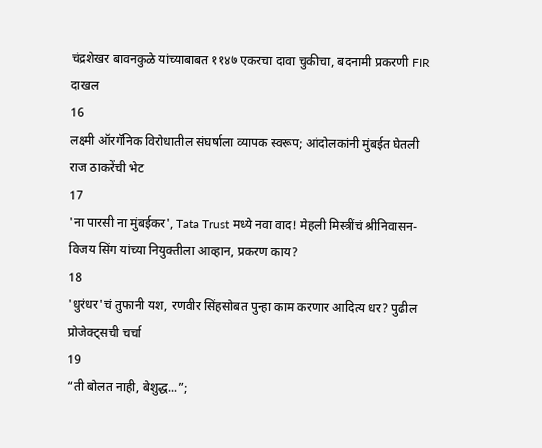चंद्रशेखर बावनकुळे यांच्याबाबत ११४७ एकरचा दावा चुकीचा, बदनामी प्रकरणी FIR दाखल
16
लक्ष्मी ऑरगॅनिक विरोधातील संघर्षाला व्यापक स्वरूप; आंदोलकांनी मुंबईत घेतली राज ठाकरेंची भेट
17
'ना पारसी ना मुंबईकर', Tata Trust मध्ये नवा वाद! मेहली मिस्त्रींचं श्रीनिवासन-विजय सिंग यांच्या नियुक्तीला आव्हान, प्रकरण काय?
18
'धुरंधर'चं तुफानी यश, रणवीर सिंहसोबत पुन्हा काम करणार आदित्य धर? पुढील प्रोजेक्ट्सची चर्चा
19
“ती बोलत नाही, बेशुद्ध...”;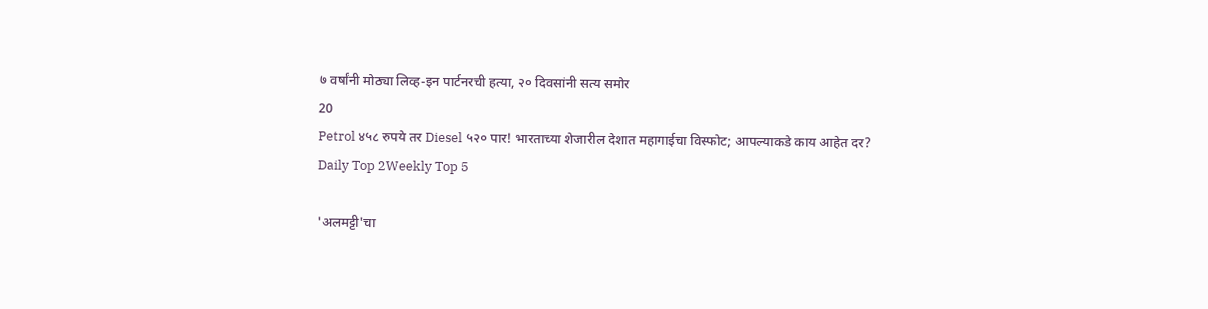७ वर्षांनी मोठ्या लिव्ह-इन पार्टनरची हत्या, २० दिवसांनी सत्य समोर
20
Petrol ४५८ रुपये तर Diesel ५२० पार! भारताच्या शेजारील देशात महागाईचा विस्फोट; आपल्याकडे काय आहेत दर?
Daily Top 2Weekly Top 5

'अलमट्टी'चा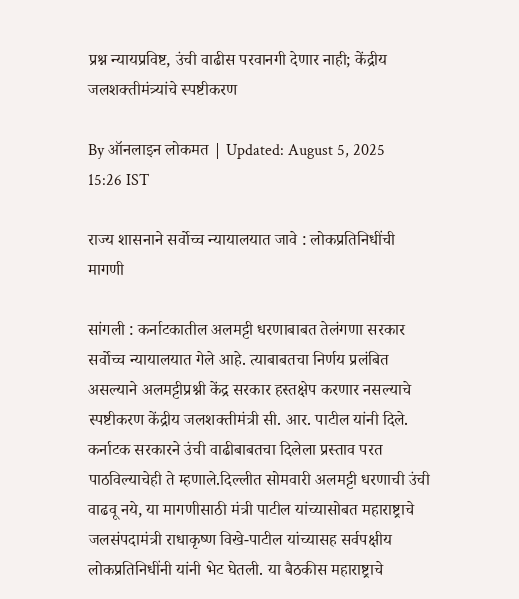प्रश्न न्यायप्रविष्ट, उंची वाढीस परवानगी देणार नाही; केंद्रीय जलशक्तीमंत्र्यांचे स्पष्टीकरण

By ऑनलाइन लोकमत | Updated: August 5, 2025 15:26 IST

राज्य शासनाने सर्वोच्च न्यायालयात जावे : लोकप्रतिनिधींची मागणी

सांगली : कर्नाटकातील अलमट्टी धरणाबाबत तेलंगणा सरकार सर्वोच्च न्यायालयात गेले आहे. त्याबाबतचा निर्णय प्रलंबित असल्याने अलमट्टीप्रश्नी केंद्र सरकार हस्तक्षेप करणार नसल्याचे स्पष्टीकरण केंद्रीय जलशक्तीमंत्री सी. आर. पाटील यांनी दिले. कर्नाटक सरकारने उंची वाढीबाबतचा दिलेला प्रस्ताव परत पाठविल्याचेही ते म्हणाले.दिल्लीत सोमवारी अलमट्टी धरणाची उंची वाढवू नये, या मागणीसाठी मंत्री पाटील यांच्यासोबत महाराष्ट्राचे जलसंपदामंत्री राधाकृष्ण विखे-पाटील यांच्यासह सर्वपक्षीय लोकप्रतिनिधींनी यांनी भेट घेतली. या बैठकीस महाराष्ट्राचे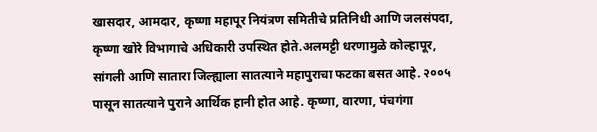खासदार, आमदार, कृष्णा महापूर नियंत्रण समितीचे प्रतिनिधी आणि जलसंपदा, कृष्णा खोरे विभागाचे अधिकारी उपस्थित होते.अलमट्टी धरणामुळे कोल्हापूर, सांगली आणि सातारा जिल्ह्याला सातत्याने महापुराचा फटका बसत आहे. २००५ पासून सातत्याने पुराने आर्थिक हानी होत आहे. कृष्णा, वारणा, पंचगंगा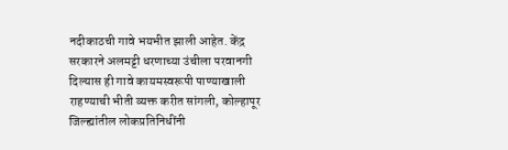नदीकाठची गावे भयभीत झाली आहेत. केंद्र सरकारने अलमट्टी धरणाच्या उंचीला परवानगी दिल्यास ही गावे कायमस्वरूपी पाण्याखाली राहण्याची भीती व्यक्त करीत सांगली, कोल्हापूर जिल्ह्यांतील लोकप्रतिनिधींनी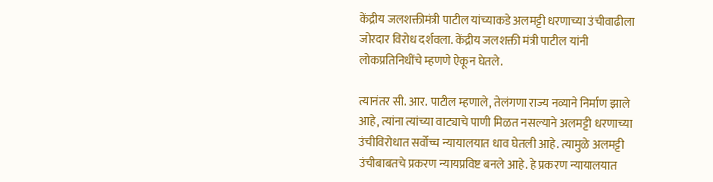केंद्रीय जलशक्तीमंत्री पाटील यांच्याकडे अलमट्टी धरणाच्या उंचीवाढीला जोरदार विरोध दर्शवला. केंद्रीय जलशक्ती मंत्री पाटील यांनी लोकप्रतिनिधींचे म्हणणे ऐकून घेतले.

त्यानंतर सी. आर. पाटील म्हणाले, तेलंगणा राज्य नव्याने निर्माण झाले आहे, त्यांना त्यांच्या वाट्याचे पाणी मिळत नसल्याने अलमट्टी धरणाच्या उंचीविरोधात सर्वोच्च न्यायालयात धाव घेतली आहे. त्यामुळे अलमट्टी उंचीबाबतचे प्रकरण न्यायप्रविष्ट बनले आहे. हे प्रकरण न्यायालयात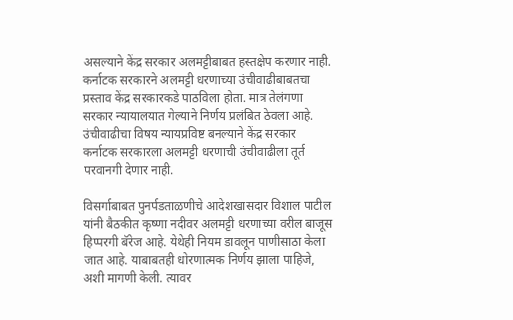असल्याने केंद्र सरकार अलमट्टीबाबत हस्तक्षेप करणार नाही. कर्नाटक सरकारने अलमट्टी धरणाच्या उंचीवाढीबाबतचा प्रस्ताव केंद्र सरकारकडे पाठविला होता. मात्र तेलंगणा सरकार न्यायालयात गेल्याने निर्णय प्रलंबित ठेवला आहे. उंचीवाढीचा विषय न्यायप्रविष्ट बनल्याने केंद्र सरकार कर्नाटक सरकारला अलमट्टी धरणाची उंचीवाढीला तूर्त परवानगी देणार नाही.

विसर्गाबाबत पुनर्पडताळणीचे आदेशखासदार विशाल पाटील यांनी बैठकीत कृष्णा नदीवर अलमट्टी धरणाच्या वरील बाजूस हिप्परगी बॅरेज आहे. येथेही नियम डावलून पाणीसाठा केला जात आहे. याबाबतही धोरणात्मक निर्णय झाला पाहिजे, अशी मागणी केली. त्यावर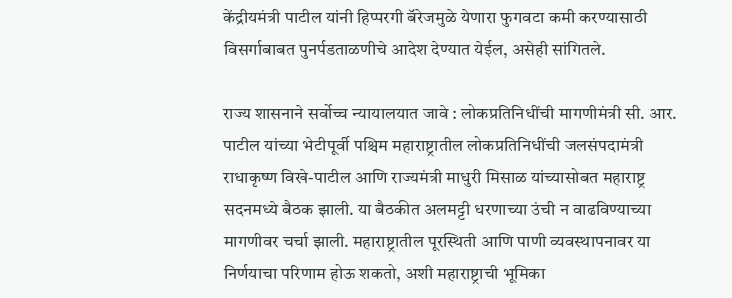केंद्रीयमंत्री पाटील यांनी हिप्परगी बॅरेजमुळे येणारा फुगवटा कमी करण्यासाठी विसर्गाबाबत पुनर्पडताळणीचे आदेश देण्यात येईल, असेही सांगितले.

राज्य शासनाने सर्वोच्च न्यायालयात जावे : लोकप्रतिनिधींची मागणीमंत्री सी. आर. पाटील यांच्या भेटीपूर्वी पश्चिम महाराष्ट्रातील लोकप्रतिनिधींची जलसंपदामंत्री राधाकृष्ण विखे-पाटील आणि राज्यमंत्री माधुरी मिसाळ यांच्यासोबत महाराष्ट्र सदनमध्ये बैठक झाली. या बैठकीत अलमट्टी धरणाच्या उंची न वाढविण्याच्या मागणीवर चर्चा झाली. महाराष्ट्रातील पूरस्थिती आणि पाणी व्यवस्थापनावर या निर्णयाचा परिणाम होऊ शकतो, अशी महाराष्ट्राची भूमिका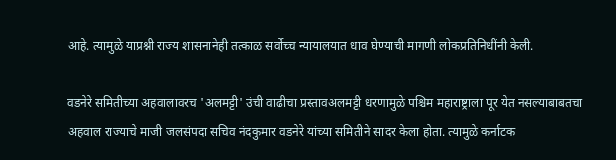आहे. त्यामुळे याप्रश्नी राज्य शासनानेही तत्काळ सर्वोच्च न्यायालयात धाव घेण्याची मागणी लोकप्रतिनिधींनी केली.

वडनेरे समितीच्या अहवालावरच 'अलमट्टी' उंची वाढीचा प्रस्तावअलमट्टी धरणामुळे पश्चिम महाराष्ट्राला पूर येत नसल्याबाबतचा अहवाल राज्याचे माजी जलसंपदा सचिव नंदकुमार वडनेरे यांच्या समितीने सादर केला होता. त्यामुळे कर्नाटक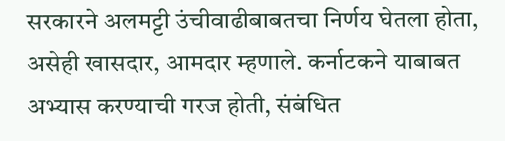सरकारने अलमट्टी उंचीवाढीबाबतचा निर्णय घेतला होता, असेही खासदार, आमदार म्हणाले. कर्नाटकने याबाबत अभ्यास करण्याची गरज होती, संबंधित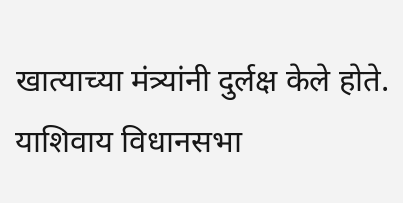खात्याच्या मंत्र्यांनी दुर्लक्ष केले होते. याशिवाय विधानसभा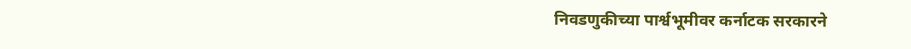निवडणुकीच्या पार्श्वभूमीवर कर्नाटक सरकारने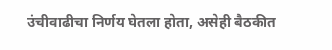उंचीवाढीचा निर्णय घेतला होता, असेही बैठकीत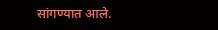सांगण्यात आले.